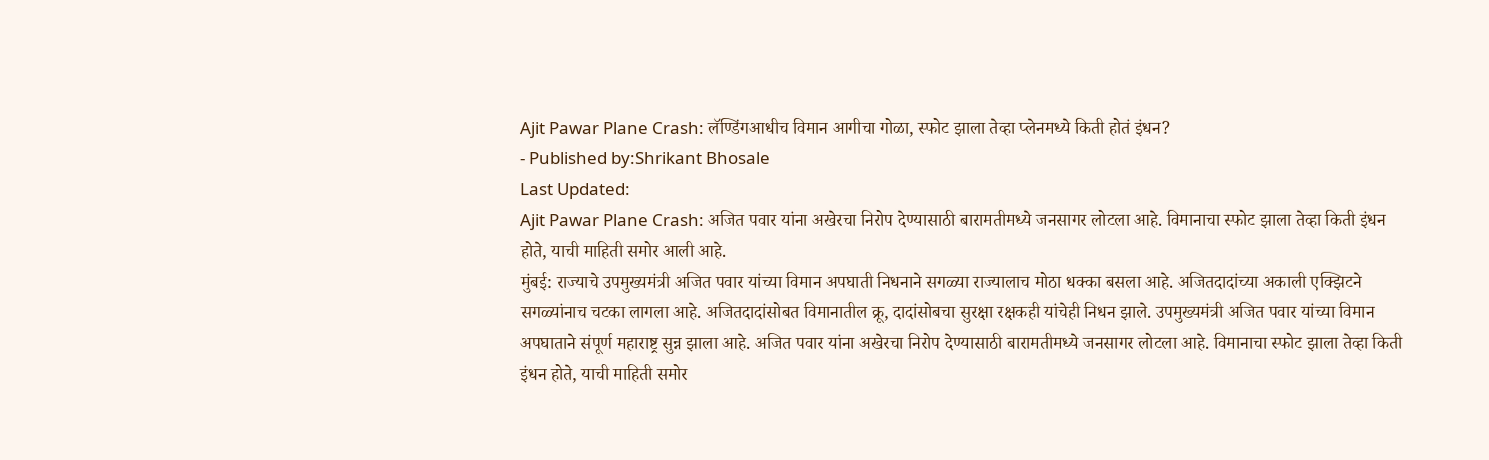Ajit Pawar Plane Crash: लॅण्डिंगआधीच विमान आगीचा गोळा, स्फोट झाला तेव्हा प्लेनमध्ये किती होतं इंधन?
- Published by:Shrikant Bhosale
Last Updated:
Ajit Pawar Plane Crash: अजित पवार यांना अखेरचा निरोप देण्यासाठी बारामतीमध्ये जनसागर लोटला आहे. विमानाचा स्फोट झाला तेव्हा किती इंधन होते, याची माहिती समोर आली आहे.
मुंबई: राज्याचे उपमुख्यमंत्री अजित पवार यांच्या विमान अपघाती निधनाने सगळ्या राज्यालाच मोठा धक्का बसला आहे. अजितदादांच्या अकाली एक्झिटने सगळ्यांनाच चटका लागला आहे. अजितदादांसोबत विमानातील क्रू, दादांसोबचा सुरक्षा रक्षकही यांचेही निधन झाले. उपमुख्यमंत्री अजित पवार यांच्या विमान अपघाताने संपूर्ण महाराष्ट्र सुन्न झाला आहे. अजित पवार यांना अखेरचा निरोप देण्यासाठी बारामतीमध्ये जनसागर लोटला आहे. विमानाचा स्फोट झाला तेव्हा किती इंधन होते, याची माहिती समोर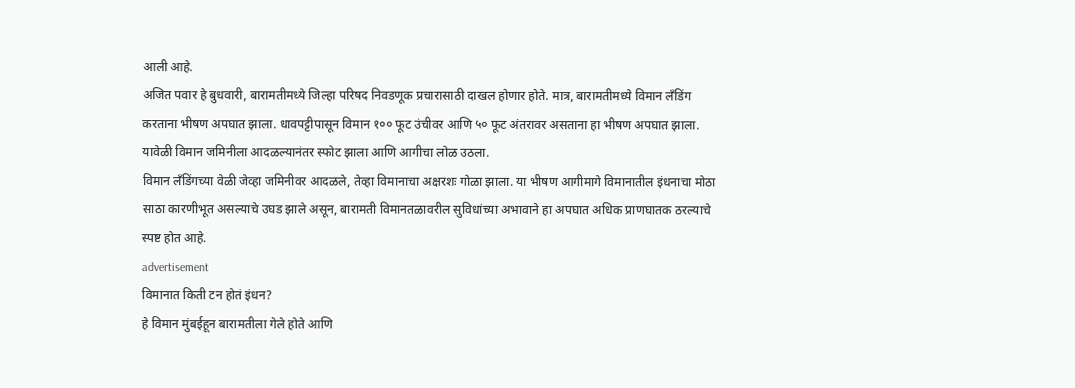आली आहे.
अजित पवार हे बुधवारी, बारामतीमध्ये जिल्हा परिषद निवडणूक प्रचारासाठी दाखल होणार होते. मात्र, बारामतीमध्ये विमान लँडिंग करताना भीषण अपघात झाला. धावपट्टीपासून विमान १०० फूट उंचीवर आणि ५० फूट अंतरावर असताना हा भीषण अपघात झाला. यावेळी विमान जमिनीला आदळल्यानंतर स्फोट झाला आणि आगीचा लोळ उठला.
विमान लँडिंगच्या वेळी जेव्हा जमिनीवर आदळले, तेव्हा विमानाचा अक्षरशः गोळा झाला. या भीषण आगीमागे विमानातील इंधनाचा मोठा साठा कारणीभूत असल्याचे उघड झाले असून, बारामती विमानतळावरील सुविधांच्या अभावाने हा अपघात अधिक प्राणघातक ठरल्याचे स्पष्ट होत आहे.
advertisement
विमानात किती टन होतं इंधन?
हे विमान मुंबईहून बारामतीला गेले होते आणि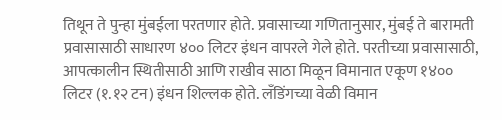तिथून ते पुन्हा मुंबईला परतणार होते. प्रवासाच्या गणितानुसार, मुंबई ते बारामती प्रवासासाठी साधारण ४०० लिटर इंधन वापरले गेले होते. परतीच्या प्रवासासाठी, आपत्कालीन स्थितीसाठी आणि राखीव साठा मिळून विमानात एकूण १४०० लिटर (१.१२ टन) इंधन शिल्लक होते. लँडिंगच्या वेळी विमान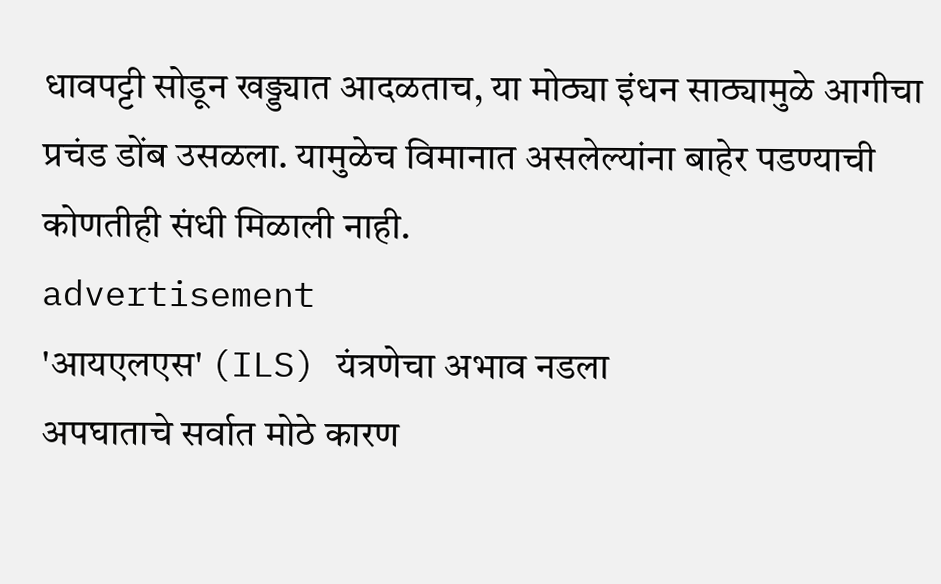धावपट्टी सोडून खड्ड्यात आदळताच, या मोठ्या इंधन साठ्यामुळे आगीचा प्रचंड डोंब उसळला. यामुळेच विमानात असलेल्यांना बाहेर पडण्याची कोणतीही संधी मिळाली नाही.
advertisement
'आयएलएस' (ILS) यंत्रणेचा अभाव नडला
अपघाताचे सर्वात मोठे कारण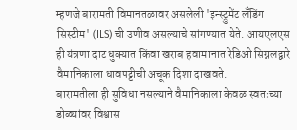म्हणजे बारामती विमानतळावर असलेली 'इन्स्ट्रुमेंट लँडिंग सिस्टीम' (ILS) ची उणीव असल्याचे सांगण्यात येते. आयएलएस ही यंत्रणा दाट धुक्यात किंवा खराब हवामानात रेडिओ सिग्नलद्वारे वैमानिकाला धावपट्टीची अचूक दिशा दाखवते.
बारामतीला ही सुविधा नसल्याने वैमानिकाला केवळ स्वतःच्या डोळ्यांवर विश्वास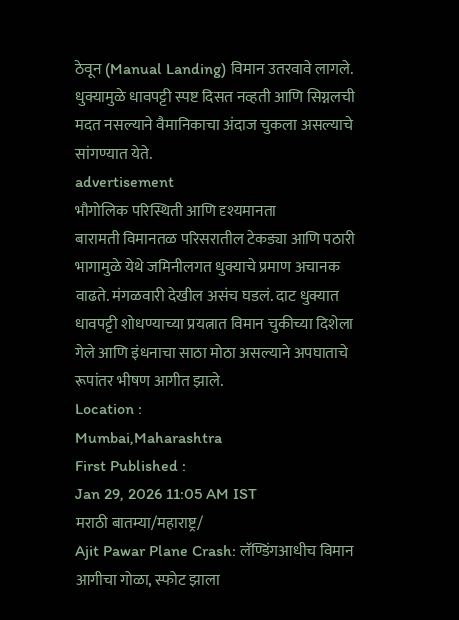ठेवून (Manual Landing) विमान उतरवावे लागले. धुक्यामुळे धावपट्टी स्पष्ट दिसत नव्हती आणि सिग्नलची मदत नसल्याने वैमानिकाचा अंदाज चुकला असल्याचे सांगण्यात येते.
advertisement
भौगोलिक परिस्थिती आणि दृश्यमानता
बारामती विमानतळ परिसरातील टेकड्या आणि पठारी भागामुळे येथे जमिनीलगत धुक्याचे प्रमाण अचानक वाढते. मंगळवारी देखील असंच घडलं. दाट धुक्यात धावपट्टी शोधण्याच्या प्रयत्नात विमान चुकीच्या दिशेला गेले आणि इंधनाचा साठा मोठा असल्याने अपघाताचे रूपांतर भीषण आगीत झाले.
Location :
Mumbai,Maharashtra
First Published :
Jan 29, 2026 11:05 AM IST
मराठी बातम्या/महाराष्ट्र/
Ajit Pawar Plane Crash: लॅण्डिंगआधीच विमान आगीचा गोळा, स्फोट झाला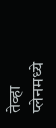तेव्हा प्लेनमध्ये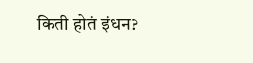किती होतं इंधन?